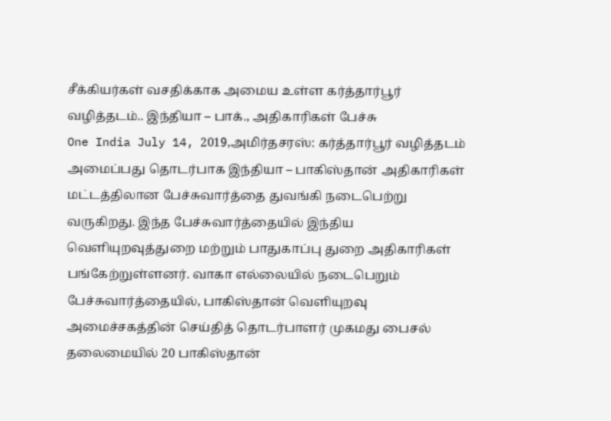சீக்கியர்கள் வசதிக்காக அமைய உள்ள கர்த்தார்பூர் வழித்தடம்.. இந்தியா – பாக்., அதிகாரிகள் பேச்சு
One India July 14, 2019,அமிர்தசரஸ்: கர்த்தார்பூர் வழித்தடம் அமைப்பது தொடர்பாக இந்தியா – பாகிஸ்தான் அதிகாரிகள் மட்டத்திலான பேச்சுவார்த்தை துவங்கி நடைபெற்று வருகிறது. இந்த பேச்சுவார்த்தையில் இந்திய வெளியுறவுத்துறை மற்றும் பாதுகாப்பு துறை அதிகாரிகள் பங்கேற்றுள்ளனர். வாகா எல்லையில் நடைபெறும் பேச்சுவார்த்தையில், பாகிஸ்தான் வெளியுறவு அமைச்சகத்தின் செய்தித் தொடர்பாளர் முகமது பைசல் தலைமையில் 20 பாகிஸ்தான்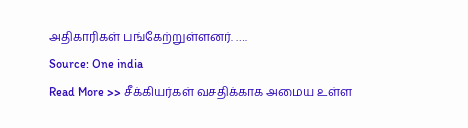அதிகாரிகள் பங்கேற்றுள்ளனர். ….
Source: One india
Read More >> சீக்கியர்கள் வசதிக்காக அமைய உள்ள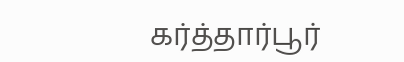கர்த்தார்பூர்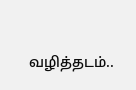வழித்தடம்..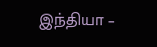இந்தியா –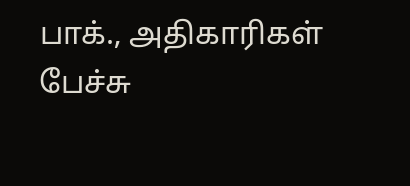பாக்., அதிகாரிகள் பேச்சு